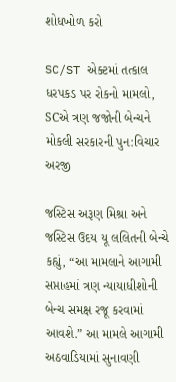શોધખોળ કરો

SC/ST એક્ટમાં તત્કાલ ધરપકડ પર રોકનો મામલો, SCએ ત્રણ જજોની બેન્ચને મોકલી સરકારની પુન:વિચાર અરજી

જસ્ટિસ અરૂણ મિશ્રા અને જસ્ટિસ ઉદય યૂ લલિતની બેન્ચે કહ્યું, “આ મામલાને આગામી સપ્તાહમાં ત્રણ ન્યાયાધીશોની બેન્ચ સમક્ષ રજૂ કરવામાં આવશે.” આ મામલે આગામી અઠવાડિયામાં સુનાવણી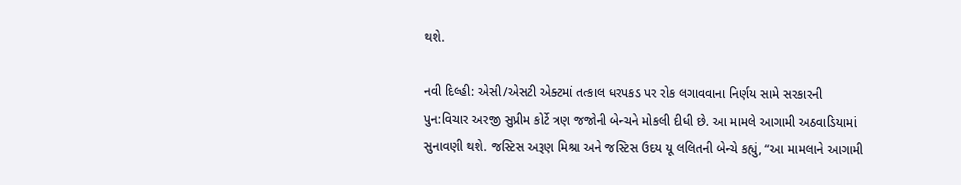થશે.

નવી દિલ્હી: એસી/એસટી એક્ટમાં તત્કાલ ધરપકડ પર રોક લગાવવાના નિર્ણય સામે સરકારની પુન:વિચાર અરજી સુપ્રીમ કોર્ટે ત્રણ જજોની બેન્ચને મોકલી દીધી છે. આ મામલે આગામી અઠવાડિયામાં સુનાવણી થશે. જસ્ટિસ અરૂણ મિશ્રા અને જસ્ટિસ ઉદય યૂ લલિતની બેન્ચે કહ્યું, “આ મામલાને આગામી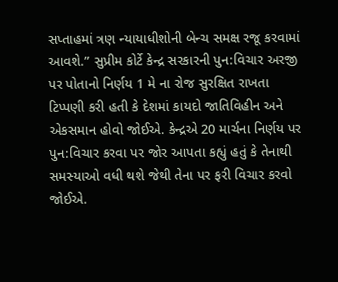સપ્તાહમાં ત્રણ ન્યાયાધીશોની બેન્ચ સમક્ષ રજૂ કરવામાં આવશે.” સુપ્રીમ કોર્ટે કેન્દ્ર સરકારની પુન:વિચાર અરજી પર પોતાનો નિર્ણય 1 મે ના રોજ સુરક્ષિત રાખતા ટિપ્પણી કરી હતી કે દેશમાં કાયદો જાતિવિહીન અને એકસમાન હોવો જોઈએ. કેન્દ્રએ 20 માર્ચના નિર્ણય પર પુન:વિચાર કરવા પર જોર આપતા કહ્યું હતું કે તેનાથી સમસ્યાઓ વધી થશે જેથી તેના પર ફરી વિચાર કરવો જોઈએ.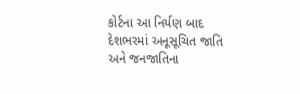કોર્ટના આ નિર્યણ બાદ દેશભરમાં અનૂસૂચિત જાતિ અને જનજાતિના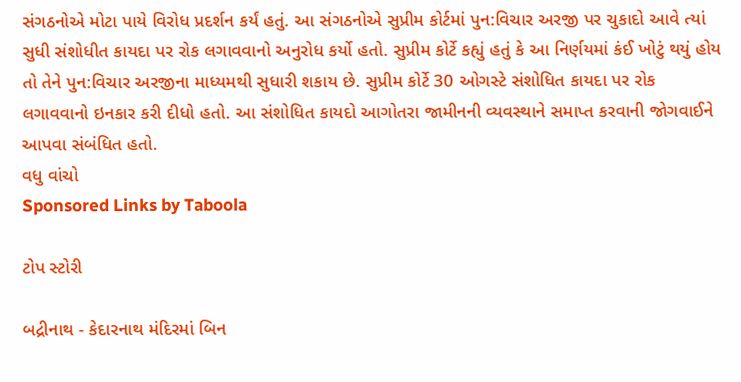સંગઠનોએ મોટા પાયે વિરોધ પ્રદર્શન કર્યં હતું. આ સંગઠનોએ સુપ્રીમ કોર્ટમાં પુન:વિચાર અરજી પર ચુકાદો આવે ત્યાં સુધી સંશોધીત કાયદા પર રોક લગાવવાનો અનુરોધ કર્યો હતો. સુપ્રીમ કોર્ટે કહ્યું હતું કે આ નિર્ણયમાં કંઈ ખોટું થયું હોય તો તેને પુન:વિચાર અરજીના માધ્યમથી સુધારી શકાય છે. સુપ્રીમ કોર્ટે 30 ઓગસ્ટે સંશોધિત કાયદા પર રોક લગાવવાનો ઇનકાર કરી દીધો હતો. આ સંશોધિત કાયદો આગોતરા જામીનની વ્યવસ્થાને સમાપ્ત કરવાની જોગવાઈને આપવા સંબંધિત હતો.
વધુ વાંચો
Sponsored Links by Taboola

ટોપ સ્ટોરી

બદ્રીનાથ - કેદારનાથ મંદિરમાં બિન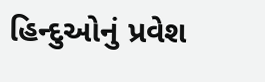હિન્દુઓનું પ્રવેશ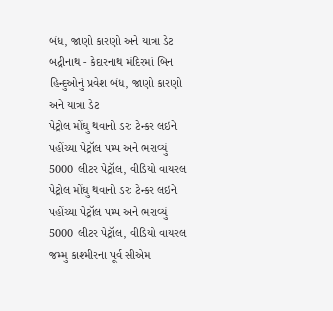બંધ, જાણો કારણો અને યાત્રા ડેટ
બદ્રીનાથ - કેદારનાથ મંદિરમાં બિન હિન્દુઓનું પ્રવેશ બંધ, જાણો કારણો અને યાત્રા ડેટ
પેટ્રોલ મોંઘુ થવાનો ડરઃ ટેન્કર લઇને પહોંચ્યા પેટ્રૉલ પમ્પ અને ભરાવ્યું 5000 લીટર પેટ્રૉલ, વીડિયો વાયરલ
પેટ્રોલ મોંઘુ થવાનો ડરઃ ટેન્કર લઇને પહોંચ્યા પેટ્રૉલ પમ્પ અને ભરાવ્યું 5000 લીટર પેટ્રૉલ, વીડિયો વાયરલ
જમ્મુ કાશ્મીરના પૂર્વ સીએમ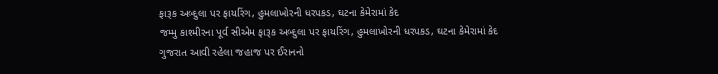ફારૂક અબ્દુલા પર ફાયરિંગ, હુમલાખોરની ધરપકડ, ઘટના કેમેરામાં કેદ
જમ્મુ કાશ્મીરના પૂર્વ સીએમ ફારૂક અબ્દુલા પર ફાયરિંગ, હુમલાખોરની ધરપકડ, ઘટના કેમેરામાં કેદ
ગુજરાત આવી રહેલા જહાજ પર ઈરાનનો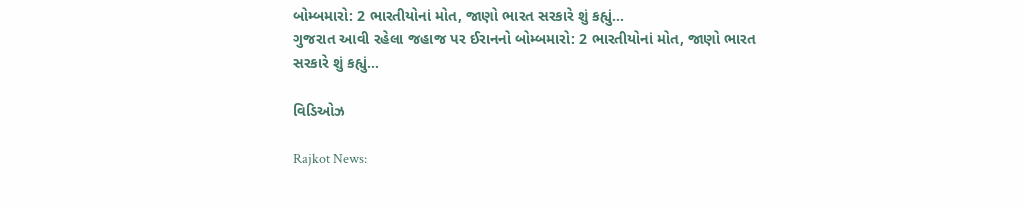બોમ્બમારો: 2 ભારતીયોનાં મોત, જાણો ભારત સરકારે શું કહ્યું...
ગુજરાત આવી રહેલા જહાજ પર ઈરાનનો બોમ્બમારો: 2 ભારતીયોનાં મોત, જાણો ભારત સરકારે શું કહ્યું...

વિડિઓઝ

Rajkot News: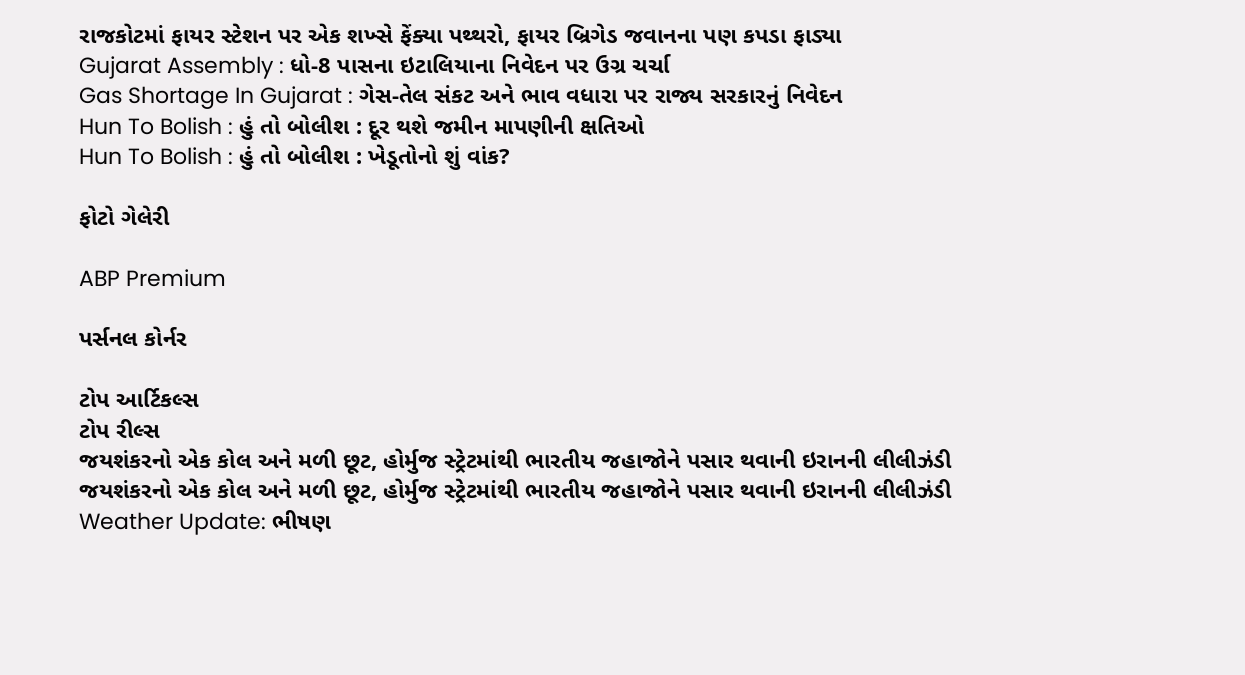રાજકોટમાં ફાયર સ્ટેશન પર એક શખ્સે ફેંક્યા પથ્થરો, ફાયર બ્રિગેડ જવાનના પણ કપડા ફાડ્યા
Gujarat Assembly : ધો-8 પાસના ઇટાલિયાના નિવેદન પર ઉગ્ર ચર્ચા
Gas Shortage In Gujarat : ગેસ-તેલ સંકટ અને ભાવ વધારા પર રાજ્ય સરકારનું નિવેદન
Hun To Bolish : હું તો બોલીશ : દૂર થશે જમીન માપણીની ક્ષતિઓ
Hun To Bolish : હું તો બોલીશ : ખેડૂતોનો શું વાંક?

ફોટો ગેલેરી

ABP Premium

પર્સનલ કોર્નર

ટોપ આર્ટિકલ્સ
ટોપ રીલ્સ
જયશંકરનો એક કોલ અને મળી છૂટ, હોર્મુજ સ્ટ્રેટમાંથી ભારતીય જહાજોને પસાર થવાની ઇરાનની લીલીઝંડી
જયશંકરનો એક કોલ અને મળી છૂટ, હોર્મુજ સ્ટ્રેટમાંથી ભારતીય જહાજોને પસાર થવાની ઇરાનની લીલીઝંડી
Weather Update: ભીષણ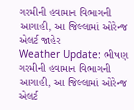ગરમીની હવામાન વિભાગની આગાહી, આ જિલ્લામાં ઓરેન્જ એલર્ટ જાહેર
Weather Update: ભીષણ ગરમીની હવામાન વિભાગની આગાહી, આ જિલ્લામાં ઓરેન્જ એલર્ટ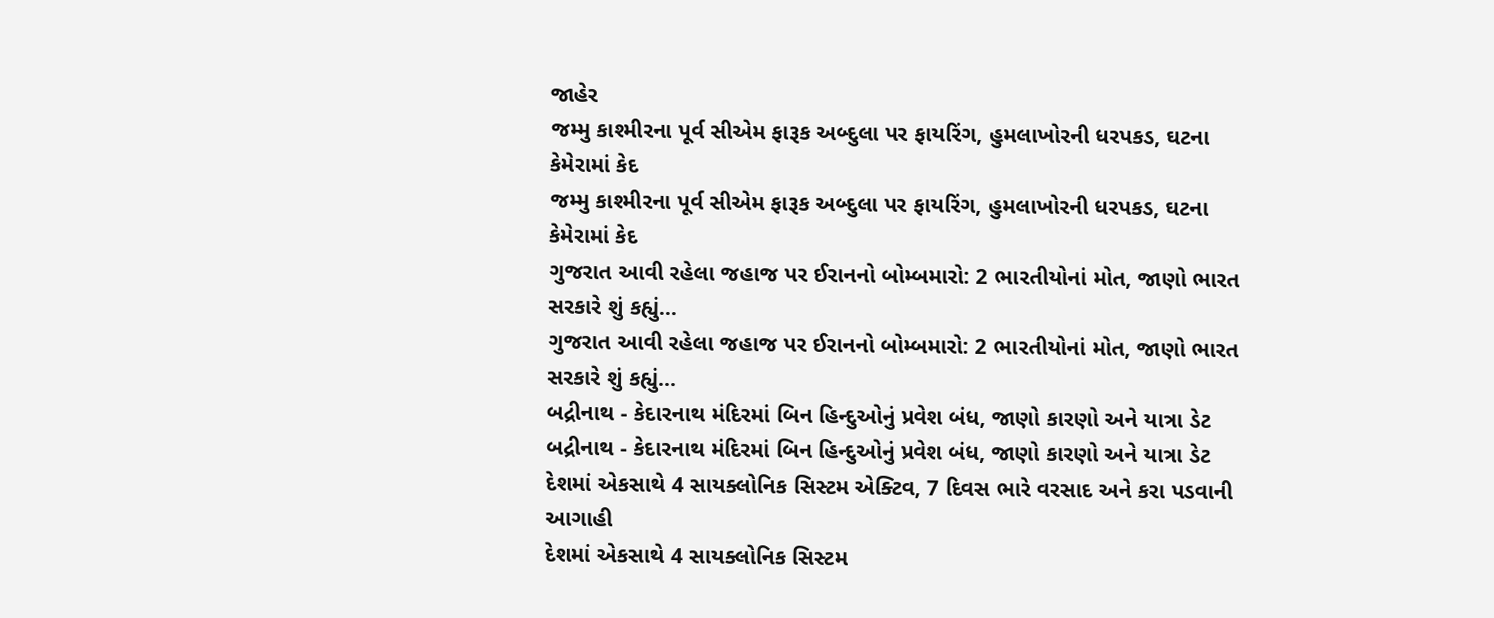જાહેર
જમ્મુ કાશ્મીરના પૂર્વ સીએમ ફારૂક અબ્દુલા પર ફાયરિંગ, હુમલાખોરની ધરપકડ, ઘટના કેમેરામાં કેદ
જમ્મુ કાશ્મીરના પૂર્વ સીએમ ફારૂક અબ્દુલા પર ફાયરિંગ, હુમલાખોરની ધરપકડ, ઘટના કેમેરામાં કેદ
ગુજરાત આવી રહેલા જહાજ પર ઈરાનનો બોમ્બમારો: 2 ભારતીયોનાં મોત, જાણો ભારત સરકારે શું કહ્યું...
ગુજરાત આવી રહેલા જહાજ પર ઈરાનનો બોમ્બમારો: 2 ભારતીયોનાં મોત, જાણો ભારત સરકારે શું કહ્યું...
બદ્રીનાથ - કેદારનાથ મંદિરમાં બિન હિન્દુઓનું પ્રવેશ બંધ, જાણો કારણો અને યાત્રા ડેટ
બદ્રીનાથ - કેદારનાથ મંદિરમાં બિન હિન્દુઓનું પ્રવેશ બંધ, જાણો કારણો અને યાત્રા ડેટ
દેશમાં એકસાથે 4 સાયક્લોનિક સિસ્ટમ એક્ટિવ, 7 દિવસ ભારે વરસાદ અને કરા પડવાની આગાહી
દેશમાં એકસાથે 4 સાયક્લોનિક સિસ્ટમ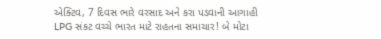એક્ટિવ, 7 દિવસ ભારે વરસાદ અને કરા પડવાની આગાહી
LPG સંકટ વચ્ચે ભારત માટે રાહતના સમાચાર! બે મોટા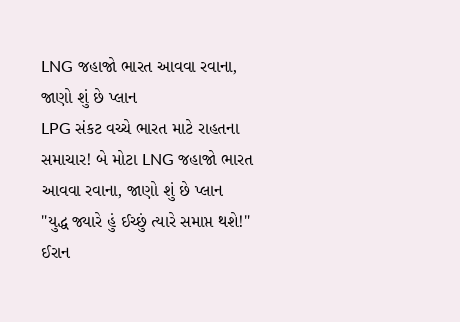LNG જહાજો ભારત આવવા રવાના, જાણો શું છે પ્લાન
LPG સંકટ વચ્ચે ભારત માટે રાહતના સમાચાર! બે મોટા LNG જહાજો ભારત આવવા રવાના, જાણો શું છે પ્લાન
"યુદ્ધ જ્યારે હું ઈચ્છું ત્યારે સમાપ્ત થશે!" ઈરાન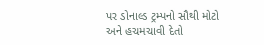પર ડોનાલ્ડ ટ્રમ્પનો સૌથી મોટો અને હચમચાવી દેતો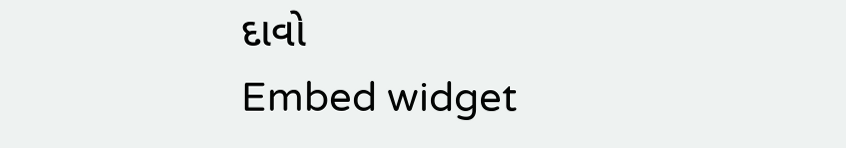દાવો
Embed widget